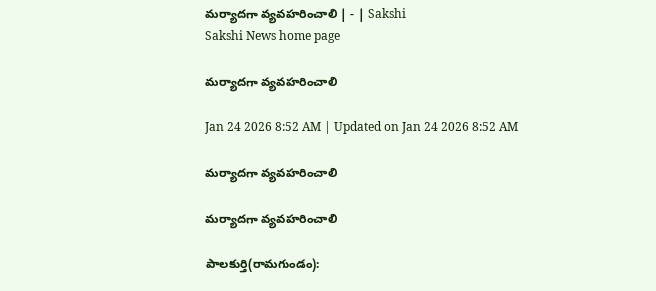మర్యాదగా వ్యవహరించాలి | - | Sakshi
Sakshi News home page

మర్యాదగా వ్యవహరించాలి

Jan 24 2026 8:52 AM | Updated on Jan 24 2026 8:52 AM

మర్యాదగా వ్యవహరించాలి

మర్యాదగా వ్యవహరించాలి

పాలకుర్తి(రామగుండం):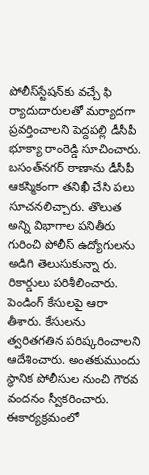పోలీస్‌స్టేషన్‌కు వచ్చే ఫి ర్యాదుదారులతో మర్యాదగా ప్రవర్తించాలని పెద్దపల్లి డీసీపీ భూక్యా రాంరెడ్డి సూచించారు. బసంత్‌నగర్‌ ఠాణాను డీసీపీ ఆకస్మికంగా తనిఖీ చేసి పలు సూచనలిచ్చారు. తొలుత అన్ని విభాగాల పనితీరు గురించి పోలీస్‌ ఉద్యోగులను అడిగి తెలుసుకున్నా రు. రికార్డులు పరిశీలించారు. పెండింగ్‌ కేసులపై ఆరా తీశారు. కేసులను త్వరితగతిన పరిష్కరించాలని ఆదేశించారు. అంతకుముందు స్థానిక పోలీసుల నుంచి గౌరవ వందనం స్వీకరించారు. ఈకార్యక్రమంలో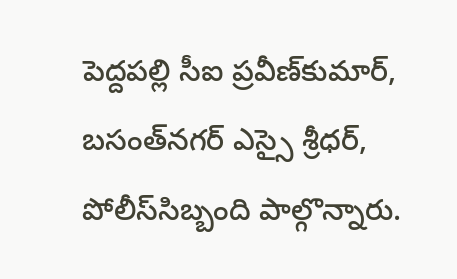పెద్దపల్లి సీఐ ప్రవీణ్‌కుమార్‌, బసంత్‌నగర్‌ ఎస్సై శ్రీధర్‌, పోలీస్‌సిబ్బంది పాల్గొన్నారు.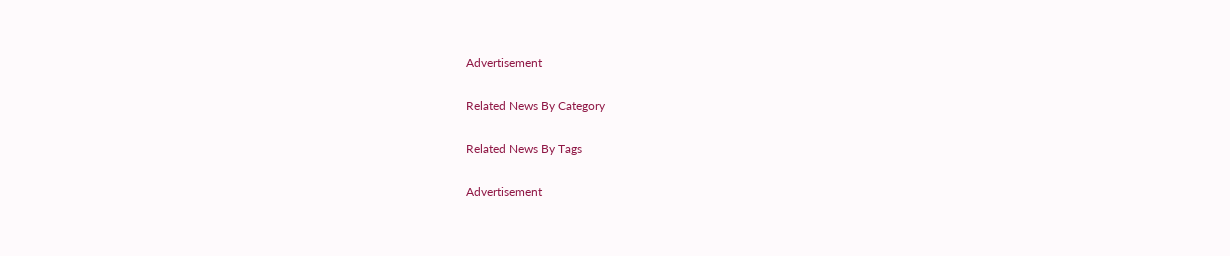Advertisement

Related News By Category

Related News By Tags

Advertisement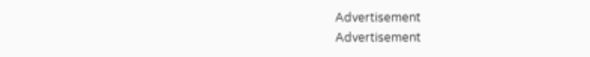Advertisement
Advertisement